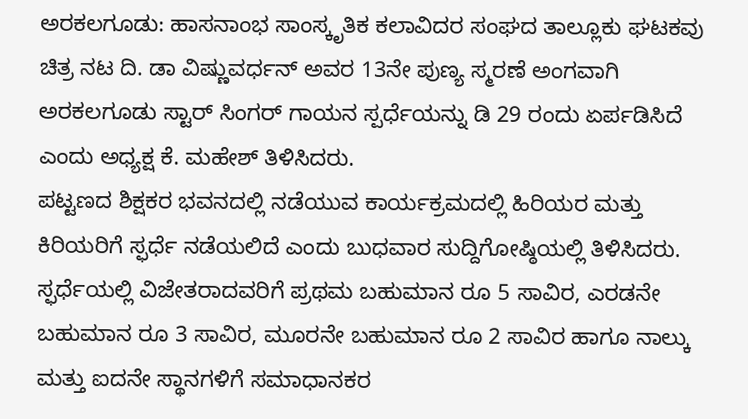ಅರಕಲಗೂಡು: ಹಾಸನಾಂಭ ಸಾಂಸ್ಕೃತಿಕ ಕಲಾವಿದರ ಸಂಘದ ತಾಲ್ಲೂಕು ಘಟಕವು ಚಿತ್ರ ನಟ ದಿ. ಡಾ ವಿಷ್ಣುವರ್ಧನ್ ಅವರ 13ನೇ ಪುಣ್ಯ ಸ್ಮರಣೆ ಅಂಗವಾಗಿ ಅರಕಲಗೂಡು ಸ್ಟಾರ್ ಸಿಂಗರ್ ಗಾಯನ ಸ್ಪರ್ಧೆಯನ್ನು ಡಿ 29 ರಂದು ಏರ್ಪಡಿಸಿದೆ ಎಂದು ಅಧ್ಯಕ್ಷ ಕೆ. ಮಹೇಶ್ ತಿಳಿಸಿದರು.
ಪಟ್ಟಣದ ಶಿಕ್ಷಕರ ಭವನದಲ್ಲಿ ನಡೆಯುವ ಕಾರ್ಯಕ್ರಮದಲ್ಲಿ ಹಿರಿಯರ ಮತ್ತು ಕಿರಿಯರಿಗೆ ಸ್ಫರ್ಧೆ ನಡೆಯಲಿದೆ ಎಂದು ಬುಧವಾರ ಸುದ್ದಿಗೋಷ್ಠಿಯಲ್ಲಿ ತಿಳಿಸಿದರು. ಸ್ಫರ್ಧೆಯಲ್ಲಿ ವಿಜೇತರಾದವರಿಗೆ ಪ್ರಥಮ ಬಹುಮಾನ ರೂ 5 ಸಾವಿರ, ಎರಡನೇ ಬಹುಮಾನ ರೂ 3 ಸಾವಿರ, ಮೂರನೇ ಬಹುಮಾನ ರೂ 2 ಸಾವಿರ ಹಾಗೂ ನಾಲ್ಕು ಮತ್ತು ಐದನೇ ಸ್ಥಾನಗಳಿಗೆ ಸಮಾಧಾನಕರ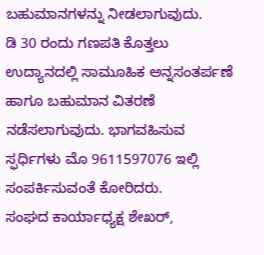ಬಹುಮಾನಗಳನ್ನು ನೀಡಲಾಗುವುದು.
ಡಿ 30 ರಂದು ಗಣಪತಿ ಕೊತ್ತಲು ಉದ್ಯಾನದಲ್ಲಿ ಸಾಮೂಹಿಕ ಅನ್ನಸಂತರ್ಪಣೆ ಹಾಗೂ ಬಹುಮಾನ ವಿತರಣೆ ನಡೆಸಲಾಗುವುದು. ಭಾಗವಹಿಸುವ ಸ್ಫರ್ಧಿಗಳು ಮೊ 9611597076 ಇಲ್ಲಿ ಸಂಪರ್ಕಿಸುವಂತೆ ಕೋರಿದರು.
ಸಂಘದ ಕಾರ್ಯಾಧ್ಯಕ್ಷ ಶೇಖರ್,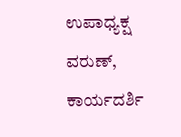ಉಪಾಧ್ಯಕ್ಷ ವರುಣ್, ಕಾರ್ಯದರ್ಶಿ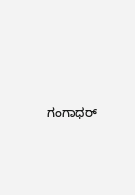ಗಂಗಾಧರ್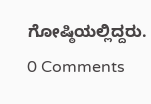ಗೋಷ್ಠಿಯಲ್ಲಿದ್ದರು.
0 Comments